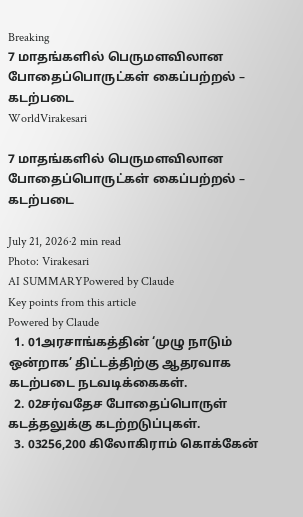Breaking
7 மாதங்களில் பெருமளவிலான போதைப்பொருட்கள் கைப்பற்றல் – கடற்படை
WorldVirakesari

7 மாதங்களில் பெருமளவிலான போதைப்பொருட்கள் கைப்பற்றல் – கடற்படை

July 21, 2026·2 min read
Photo: Virakesari
AI SUMMARYPowered by Claude
Key points from this article
Powered by Claude
  1. 01அரசாங்கத்தின் ‘முழு நாடும் ஒன்றாக’ திட்டத்திற்கு ஆதரவாக கடற்படை நடவடிக்கைகள்.
  2. 02சர்வதேச போதைப்பொருள் கடத்தலுக்கு கடற்றடுப்புகள்.
  3. 03256,200 கிலோகிராம் கொக்கேன்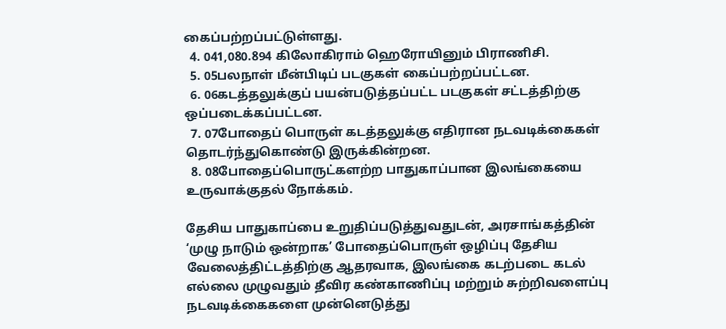கைப்பற்றப்பட்டுள்ளது.
  4. 041,080.894 கிலோகிராம் ஹெரோயினும் பிராணிசி.
  5. 05பலநாள் மீன்பிடிப் படகுகள் கைப்பற்றப்பட்டன.
  6. 06கடத்தலுக்குப் பயன்படுத்தப்பட்ட படகுகள் சட்டத்திற்கு ஒப்படைக்கப்பட்டன.
  7. 07போதைப் பொருள் கடத்தலுக்கு எதிரான நடவடிக்கைகள் தொடர்ந்துகொண்டு இருக்கின்றன.
  8. 08போதைப்பொருட்களற்ற பாதுகாப்பான இலங்கையை உருவாக்குதல் நோக்கம்.

தேசிய பாதுகாப்பை உறுதிப்படுத்துவதுடன், அரசாங்கத்தின் ‘முழு நாடும் ஒன்றாக’ போதைப்பொருள் ஒழிப்பு தேசிய வேலைத்திட்டத்திற்கு ஆதரவாக, இலங்கை கடற்படை கடல் எல்லை முழுவதும் தீவிர கண்காணிப்பு மற்றும் சுற்றிவளைப்பு நடவடிக்கைகளை முன்னெடுத்து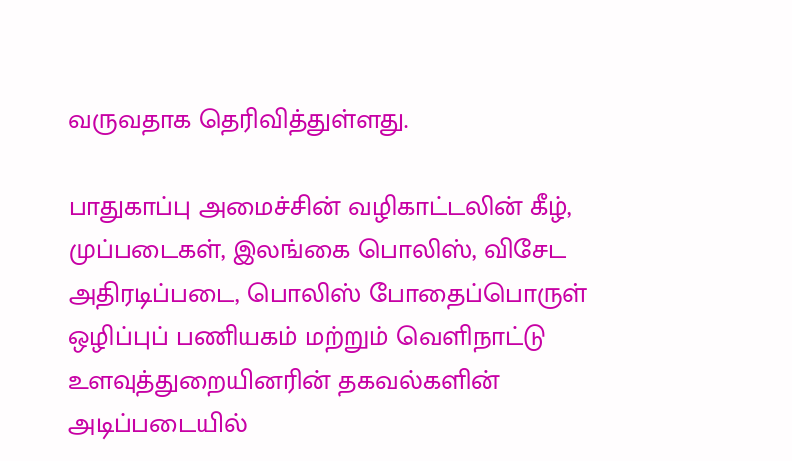வருவதாக தெரிவித்துள்ளது.

பாதுகாப்பு அமைச்சின் வழிகாட்டலின் கீழ், முப்படைகள், இலங்கை பொலிஸ், விசேட அதிரடிப்படை, பொலிஸ் போதைப்பொருள் ஒழிப்புப் பணியகம் மற்றும் வெளிநாட்டு உளவுத்துறையினரின் தகவல்களின் அடிப்படையில்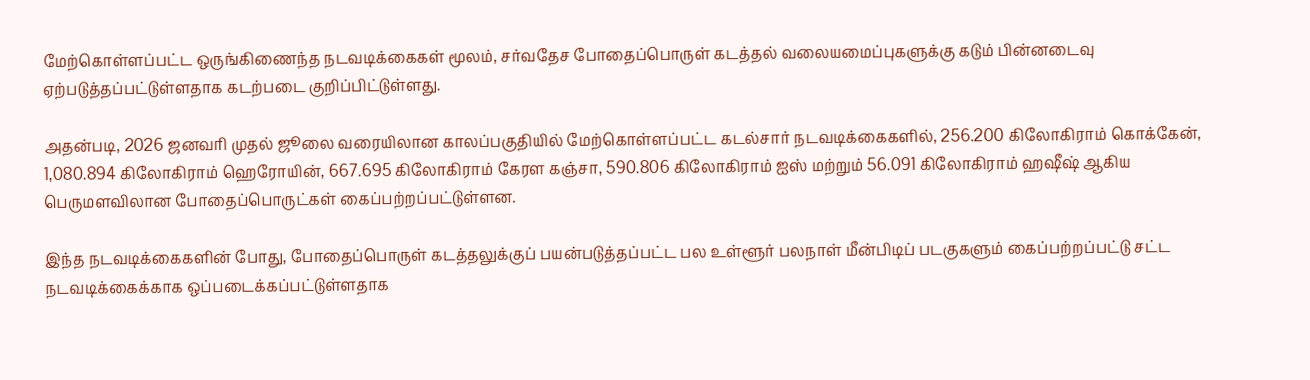மேற்கொள்ளப்பட்ட ஒருங்கிணைந்த நடவடிக்கைகள் மூலம், சர்வதேச போதைப்பொருள் கடத்தல் வலையமைப்புகளுக்கு கடும் பின்னடைவு ஏற்படுத்தப்பட்டுள்ளதாக கடற்படை குறிப்பிட்டுள்ளது.

அதன்படி, 2026 ஜனவரி முதல் ஜூலை வரையிலான காலப்பகுதியில் மேற்கொள்ளப்பட்ட கடல்சார் நடவடிக்கைகளில், 256.200 கிலோகிராம் கொக்கேன், 1,080.894 கிலோகிராம் ஹெரோயின், 667.695 கிலோகிராம் கேரள கஞ்சா, 590.806 கிலோகிராம் ஐஸ் மற்றும் 56.091 கிலோகிராம் ஹஷீஷ் ஆகிய பெருமளவிலான போதைப்பொருட்கள் கைப்பற்றப்பட்டுள்ளன.

இந்த நடவடிக்கைகளின் போது, போதைப்பொருள் கடத்தலுக்குப் பயன்படுத்தப்பட்ட பல உள்ளூர் பலநாள் மீன்பிடிப் படகுகளும் கைப்பற்றப்பட்டு சட்ட நடவடிக்கைக்காக ஒப்படைக்கப்பட்டுள்ளதாக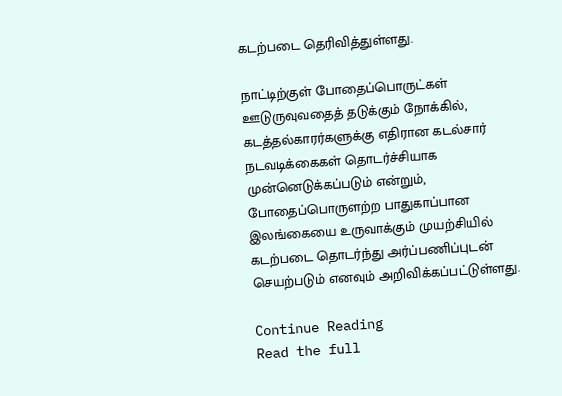கடற்படை தெரிவித்துள்ளது.

நாட்டிற்குள் போதைப்பொருட்கள் ஊடுருவுவதைத் தடுக்கும் நோக்கில், கடத்தல்காரர்களுக்கு எதிரான கடல்சார் நடவடிக்கைகள் தொடர்ச்சியாக முன்னெடுக்கப்படும் என்றும், போதைப்பொருளற்ற பாதுகாப்பான இலங்கையை உருவாக்கும் முயற்சியில் கடற்படை தொடர்ந்து அர்ப்பணிப்புடன் செயற்படும் எனவும் அறிவிக்கப்பட்டுள்ளது.

Continue Reading
Read the full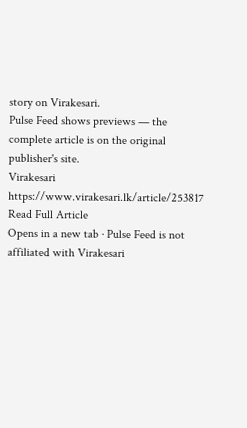story on Virakesari.
Pulse Feed shows previews — the complete article is on the original publisher's site.
Virakesari
https://www.virakesari.lk/article/253817
Read Full Article
Opens in a new tab · Pulse Feed is not affiliated with Virakesari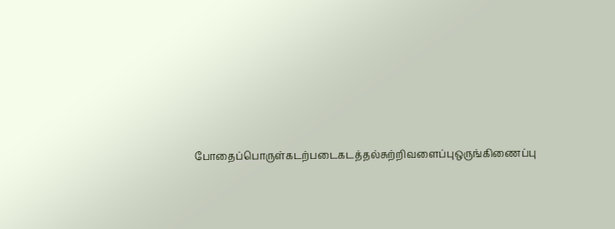போதைப்பொருள்கடற்படைகடத்தல்சுற்றிவளைப்புஒருங்கிணைப்பு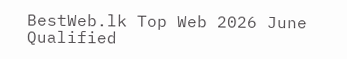BestWeb.lk Top Web 2026 June Qualified